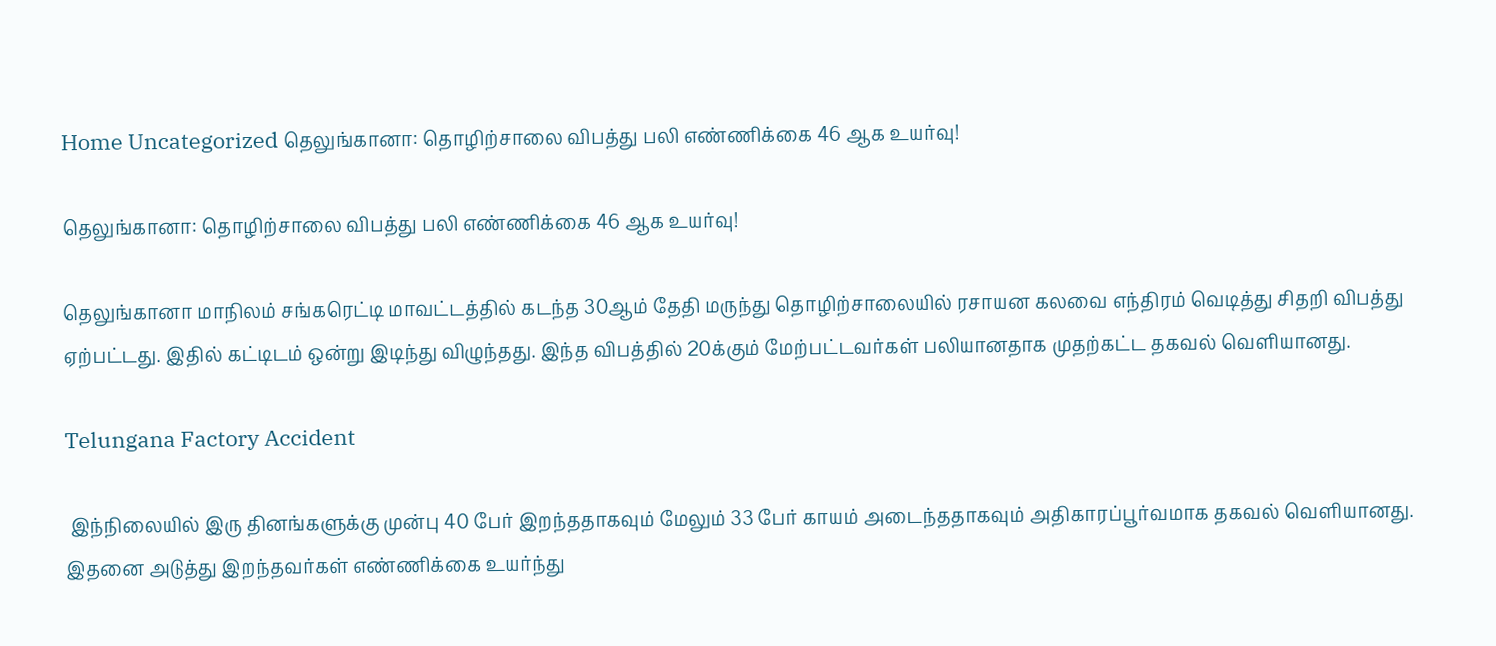Home Uncategorized தெலுங்கானா: தொழிற்சாலை விபத்து பலி எண்ணிக்கை 46 ஆக உயர்வு!

தெலுங்கானா: தொழிற்சாலை விபத்து பலி எண்ணிக்கை 46 ஆக உயர்வு!

தெலுங்கானா மாநிலம் சங்கரெட்டி மாவட்டத்தில் கடந்த 30ஆம் தேதி மருந்து தொழிற்சாலையில் ரசாயன கலவை எந்திரம் வெடித்து சிதறி விபத்து ஏற்பட்டது. இதில் கட்டிடம் ஒன்று இடிந்து விழுந்தது. இந்த விபத்தில் 20க்கும் மேற்பட்டவர்கள் பலியானதாக முதற்கட்ட தகவல் வெளியானது.

Telungana Factory Accident

 இந்நிலையில் இரு தினங்களுக்கு முன்பு 40 பேர் இறந்ததாகவும் மேலும் 33 பேர் காயம் அடைந்ததாகவும் அதிகாரப்பூர்வமாக தகவல் வெளியானது.  இதனை அடுத்து இறந்தவர்கள் எண்ணிக்கை உயர்ந்து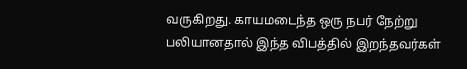வருகிறது. காயமடைந்த ஒரு நபர் நேற்று பலியானதால் இந்த விபத்தில் இறந்தவர்கள்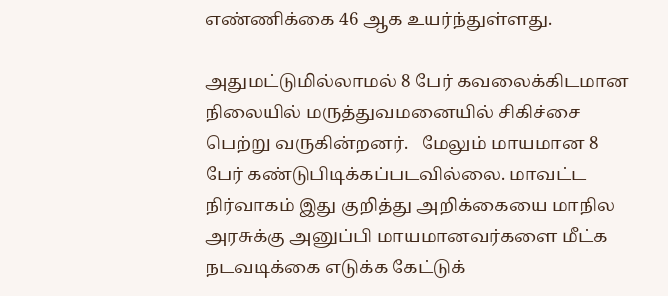எண்ணிக்கை 46 ஆக உயர்ந்துள்ளது.

அதுமட்டுமில்லாமல் 8 பேர் கவலைக்கிடமான நிலையில் மருத்துவமனையில் சிகிச்சை பெற்று வருகின்றனர்.   மேலும் மாயமான 8 பேர் கண்டுபிடிக்கப்படவில்லை. மாவட்ட நிர்வாகம் இது குறித்து அறிக்கையை மாநில அரசுக்கு அனுப்பி மாயமானவர்களை மீட்க நடவடிக்கை எடுக்க கேட்டுக்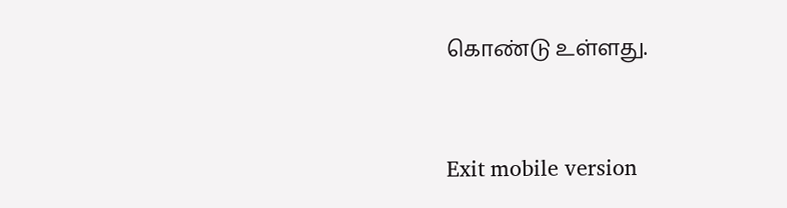கொண்டு உள்ளது.


Exit mobile version